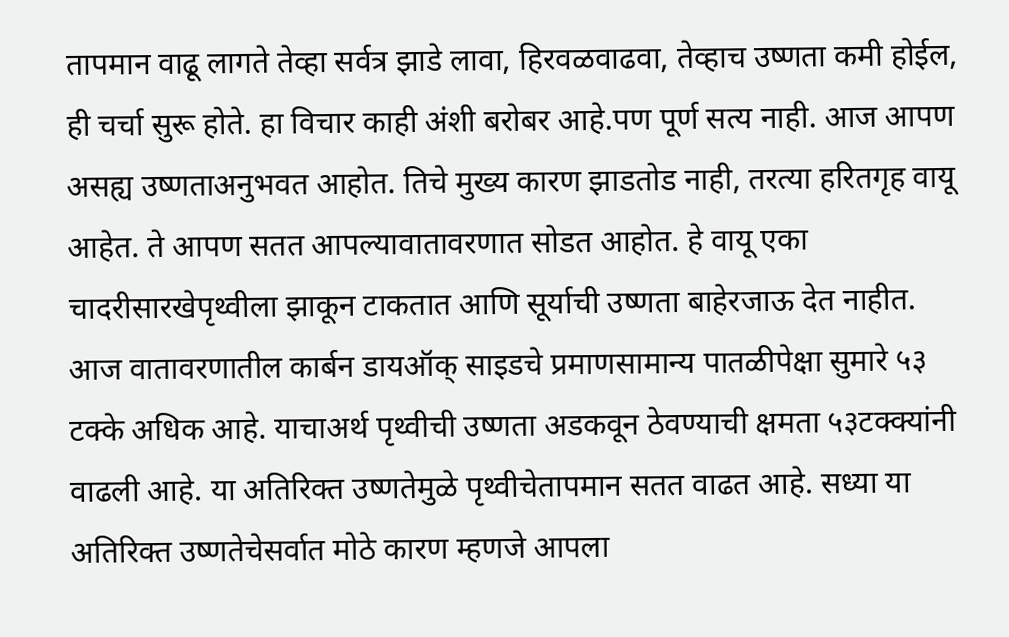तापमान वाढू लागते तेव्हा सर्वत्र झाडे लावा, हिरवळवाढवा, तेव्हाच उष्णता कमी होईल, ही चर्चा सुरू होते. हा विचार काही अंशी बरोबर आहे.पण पूर्ण सत्य नाही. आज आपण असह्य उष्णताअनुभवत आहोत. तिचे मुख्य कारण झाडतोड नाही, तरत्या हरितगृह वायू आहेत. ते आपण सतत आपल्यावातावरणात सोडत आहोत. हे वायू एका चादरीसारखेपृथ्वीला झाकून टाकतात आणि सूर्याची उष्णता बाहेरजाऊ देत नाहीत. आज वातावरणातील कार्बन डायऑक् साइडचे प्रमाणसामान्य पातळीपेक्षा सुमारे ५३ टक्के अधिक आहे. याचाअर्थ पृथ्वीची उष्णता अडकवून ठेवण्याची क्षमता ५३टक्क्यांनी वाढली आहे. या अतिरिक्त उष्णतेमुळे पृथ्वीचेतापमान सतत वाढत आहे. सध्या या अतिरिक्त उष्णतेचेसर्वात मोठे कारण म्हणजे आपला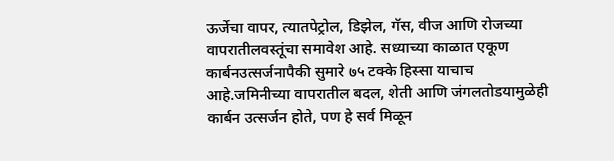ऊर्जेचा वापर, त्यातपेट्रोल, डिझेल, गॅस, वीज आणि रोजच्या वापरातीलवस्तूंचा समावेश आहे. सध्याच्या काळात एकूण कार्बनउत्सर्जनापैकी सुमारे ७५ टक्के हिस्सा याचाच आहे.जमिनीच्या वापरातील बदल, शेती आणि जंगलतोडयामुळेही कार्बन उत्सर्जन होते, पण हे सर्व मिळून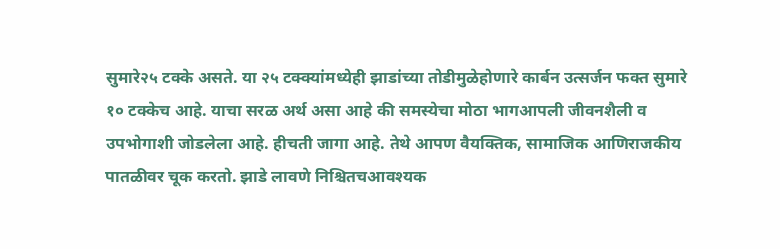सुमारे२५ टक्के असते. या २५ टक्क्यांमध्येही झाडांच्या तोडीमुळेहोणारे कार्बन उत्सर्जन फक्त सुमारे १० टक्केच आहे. याचा सरळ अर्थ असा आहे की समस्येचा मोठा भागआपली जीवनशैली व उपभोगाशी जोडलेला आहे. हीचती जागा आहे. तेथे आपण वैयक्तिक, सामाजिक आणिराजकीय पातळीवर चूक करतो. झाडे लावणे निश्चितचआवश्यक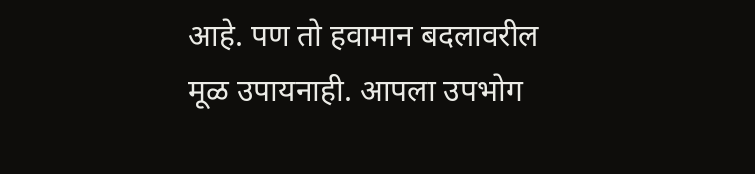आहे. पण तो हवामान बदलावरील मूळ उपायनाही. आपला उपभोग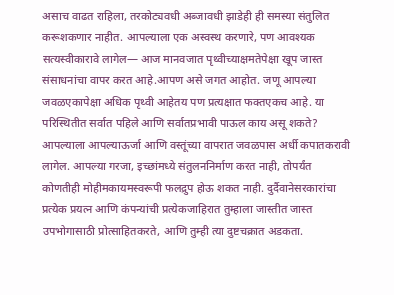असाच वाढत राहिला, तरकोट्यवधी अब्जावधी झाडेही ही समस्या संतुलित करूशकणार नाहीत. आपल्याला एक अस्वस्थ करणारे, पण आवश्यक सत्यस्वीकारावे लागेल— आज मानवजात पृथ्वीच्याक्षमतेपेक्षा खूप जास्त संसाधनांचा वापर करत आहे.आपण असे जगत आहोत. जणू आपल्या जवळएकापेक्षा अधिक पृथ्वी आहेतय पण प्रत्यक्षात फक्तएकच आहे. या परिस्थितीत सर्वात पहिले आणि सर्वातप्रभावी पाऊल काय असू शकते? आपल्याला आपल्याऊर्जा आणि वस्तूंच्या वापरात जवळपास अर्धी कपातकरावी लागेल. आपल्या गरजा, इच्छांमध्ये संतुलननिर्माण करत नाही, तोपर्यंत कोणतीही मोहीमकायमस्वरूपी फलद्रुप होऊ शकत नाही. दुर्दैवानेसरकारांचा प्रत्येक प्रयत्न आणि कंपन्यांची प्रत्येकजाहिरात तुम्हाला जास्तीत जास्त उपभोगासाठी प्रोत्साहितकरते, आणि तुम्ही त्या दुष्टचक्रात अडकता.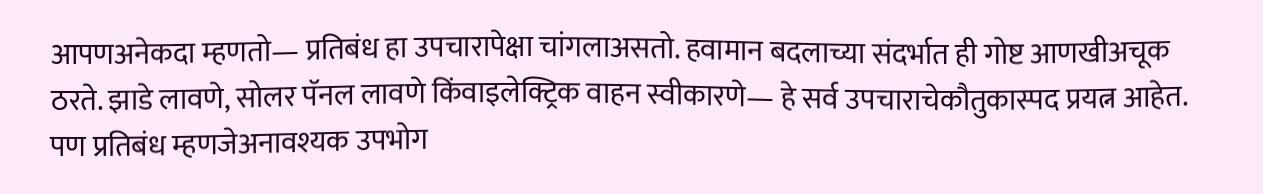आपणअनेकदा म्हणतो— प्रतिबंध हा उपचारापेक्षा चांगलाअसतो. हवामान बदलाच्या संदर्भात ही गोष्ट आणखीअचूक ठरते. झाडे लावणे, सोलर पॅनल लावणे किंवाइलेक्ट्रिक वाहन स्वीकारणे— हे सर्व उपचाराचेकौतुकास्पद प्रयत्न आहेत. पण प्रतिबंध म्हणजेअनावश्यक उपभोग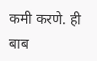कमी करणे. ही बाब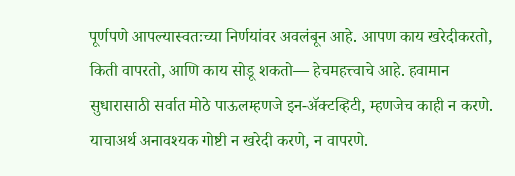पूर्णपणे आपल्यास्वतःच्या निर्णयांवर अवलंबून आहे. आपण काय खरेदीकरतो, किती वापरतो, आणि काय सोडू शकतो— हेचमहत्त्वाचे आहे. हवामान सुधारासाठी सर्वात मोठे पाऊलम्हणजे इन-ॲक्टव्हिटी, म्हणजेच काही न करणे. याचाअर्थ अनावश्यक गोष्टी न खरेदी करणे, न वापरणे.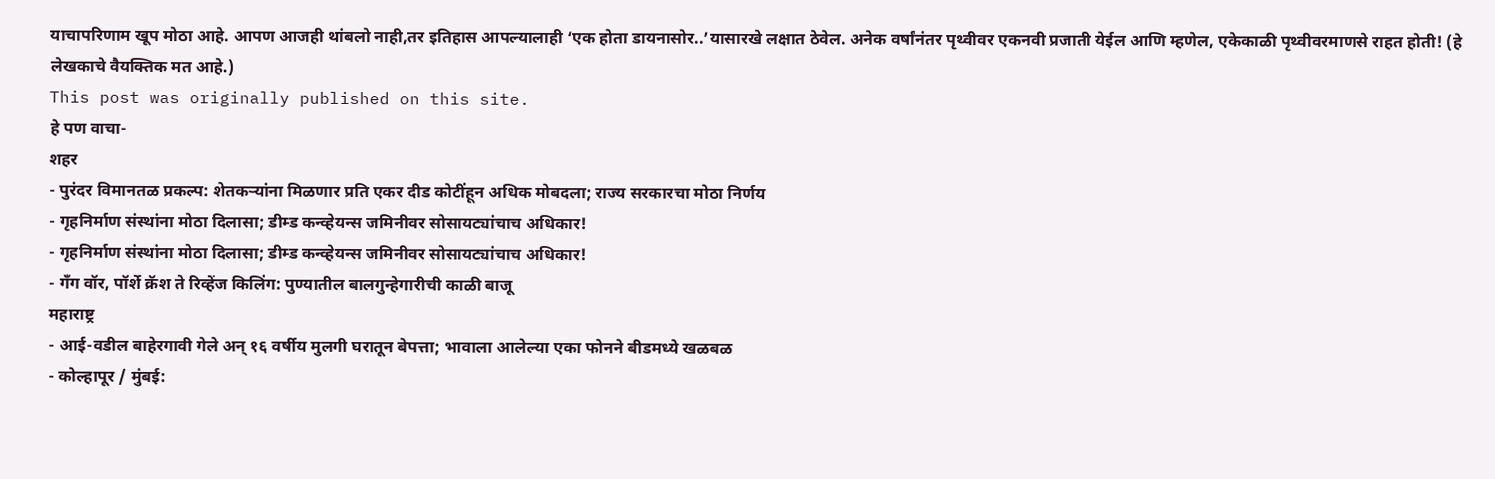याचापरिणाम खूप मोठा आहे. आपण आजही थांबलो नाही,तर इतिहास आपल्यालाही ‘एक होता डायनासोर..’यासारखे लक्षात ठेवेल. अनेक वर्षांनंतर पृथ्वीवर एकनवी प्रजाती येईल आणि म्हणेल, एकेकाळी पृथ्वीवरमाणसे राहत होती! (हे लेखकाचे वैयक्तिक मत आहे.)
This post was originally published on this site.
हे पण वाचा-
शहर
- पुरंदर विमानतळ प्रकल्प: शेतकऱ्यांना मिळणार प्रति एकर दीड कोटींहून अधिक मोबदला; राज्य सरकारचा मोठा निर्णय
- गृहनिर्माण संस्थांना मोठा दिलासा; डीम्ड कन्व्हेयन्स जमिनीवर सोसायट्यांचाच अधिकार!
- गृहनिर्माण संस्थांना मोठा दिलासा; डीम्ड कन्व्हेयन्स जमिनीवर सोसायट्यांचाच अधिकार!
- गँग वॉर, पॉर्शे क्रॅश ते रिव्हेंज किलिंग: पुण्यातील बालगुन्हेगारीची काळी बाजू
महाराष्ट्र
- आई-वडील बाहेरगावी गेले अन् १६ वर्षीय मुलगी घरातून बेपत्ता; भावाला आलेल्या एका फोनने बीडमध्ये खळबळ
- कोल्हापूर / मुंबई: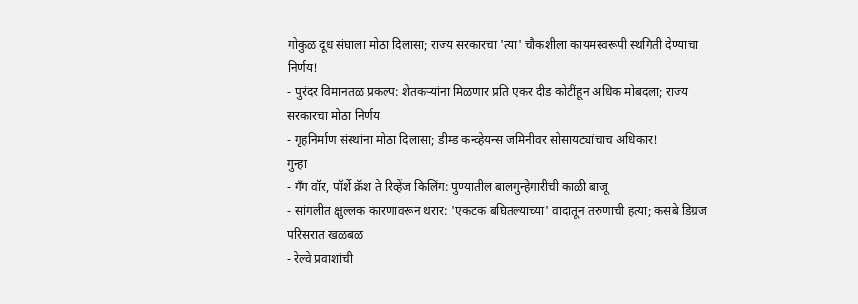गोकुळ दूध संघाला मोठा दिलासा; राज्य सरकारचा 'त्या' चौकशीला कायमस्वरूपी स्थगिती देण्याचा निर्णय!
- पुरंदर विमानतळ प्रकल्प: शेतकऱ्यांना मिळणार प्रति एकर दीड कोटींहून अधिक मोबदला; राज्य सरकारचा मोठा निर्णय
- गृहनिर्माण संस्थांना मोठा दिलासा; डीम्ड कन्व्हेयन्स जमिनीवर सोसायट्यांचाच अधिकार!
गुन्हा
- गँग वॉर, पॉर्शे क्रॅश ते रिव्हेंज किलिंग: पुण्यातील बालगुन्हेगारीची काळी बाजू
- सांगलीत क्षुल्लक कारणावरून थरार: 'एकटक बघितल्याच्या' वादातून तरुणाची हत्या; कसबे डिग्रज परिसरात खळबळ
- रेल्वे प्रवाशांची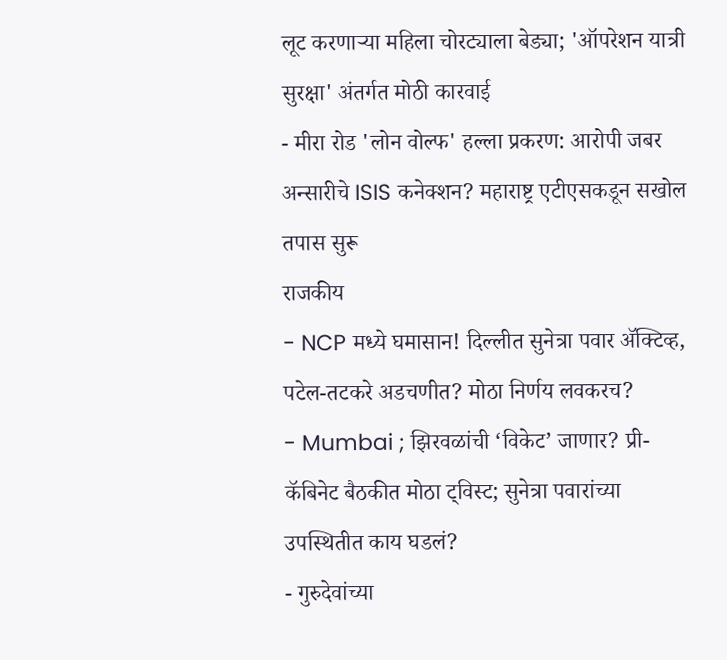लूट करणाऱ्या महिला चोरट्याला बेड्या; 'ऑपरेशन यात्री सुरक्षा' अंतर्गत मोठी कारवाई
- मीरा रोड 'लोन वोल्फ' हल्ला प्रकरण: आरोपी जबर अन्सारीचे ISIS कनेक्शन? महाराष्ट्र एटीएसकडून सखोल तपास सुरू
राजकीय
- NCP मध्ये घमासान! दिल्लीत सुनेत्रा पवार ॲक्टिव्ह, पटेल-तटकरे अडचणीत? मोठा निर्णय लवकरच?
- Mumbai ; झिरवळांची ‘विकेट’ जाणार? प्री-कॅबिनेट बैठकीत मोठा ट्विस्ट; सुनेत्रा पवारांच्या उपस्थितीत काय घडलं?
- गुरुदेवांच्या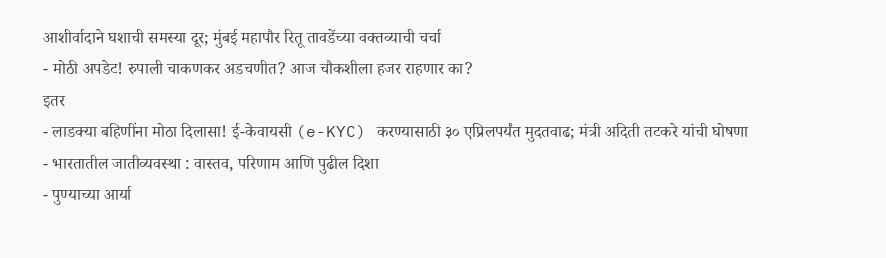आशीर्वादाने घशाची समस्या दूर; मुंबई महापौर रितू तावडेंच्या वक्तव्याची चर्चा
- मोठी अपडेट! रुपाली चाकणकर अडचणीत? आज चौकशीला हजर राहणार का?
इतर
- लाडक्या बहिणींना मोठा दिलासा! ई-केवायसी (e-KYC) करण्यासाठी ३० एप्रिलपर्यंत मुदतवाढ; मंत्री अदिती तटकरे यांची घोषणा
- भारतातील जातीव्यवस्था : वास्तव, परिणाम आणि पुढील दिशा
- पुण्याच्या आर्या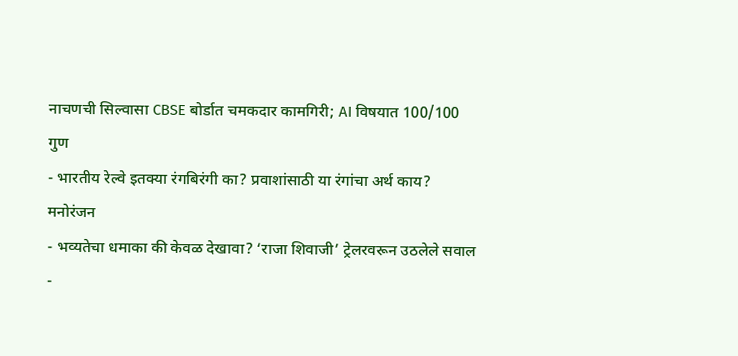नाचणची सिल्वासा CBSE बोर्डात चमकदार कामगिरी; AI विषयात 100/100 गुण
- भारतीय रेल्वे इतक्या रंगबिरंगी का? प्रवाशांसाठी या रंगांचा अर्थ काय?
मनोरंजन
- भव्यतेचा धमाका की केवळ देखावा? ‘राजा शिवाजी’ ट्रेलरवरून उठलेले सवाल
-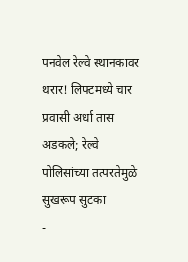पनवेल रेल्वे स्थानकावर थरार! लिफ्टमध्ये चार प्रवासी अर्धा तास अडकले; रेल्वे पोलिसांच्या तत्परतेमुळे सुखरूप सुटका
-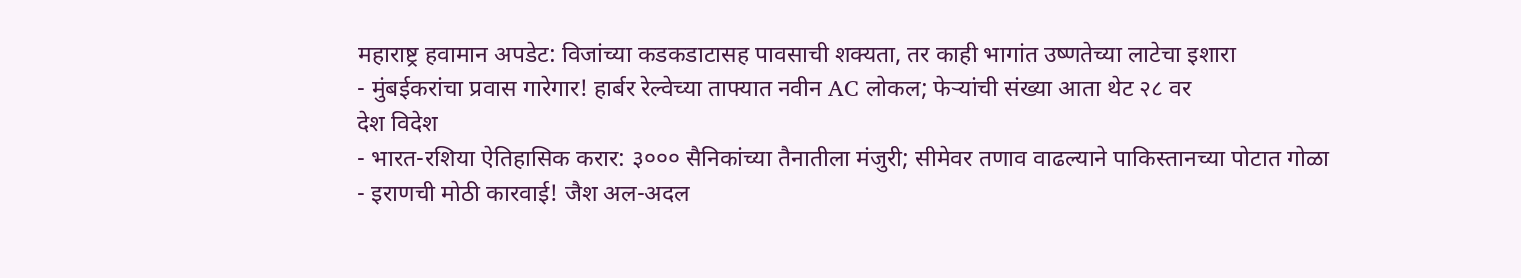महाराष्ट्र हवामान अपडेट: विजांच्या कडकडाटासह पावसाची शक्यता, तर काही भागांत उष्णतेच्या लाटेचा इशारा
- मुंबईकरांचा प्रवास गारेगार! हार्बर रेल्वेच्या ताफ्यात नवीन AC लोकल; फेऱ्यांची संख्या आता थेट २८ वर
देश विदेश
- भारत-रशिया ऐतिहासिक करार: ३००० सैनिकांच्या तैनातीला मंजुरी; सीमेवर तणाव वाढल्याने पाकिस्तानच्या पोटात गोळा
- इराणची मोठी कारवाई! जैश अल-अदल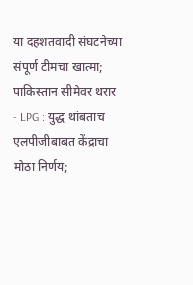या दहशतवादी संघटनेच्या संपूर्ण टीमचा खात्मा; पाकिस्तान सीमेवर थरार
- LPG : युद्ध थांबताच एलपीजीबाबत केंद्राचा मोठा निर्णय;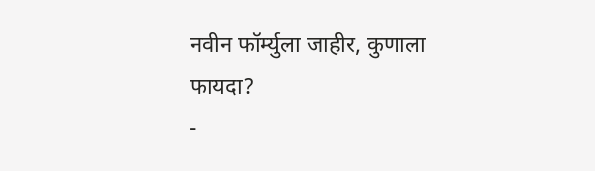नवीन फॉर्म्युला जाहीर, कुणाला फायदा?
-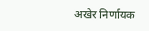अखेर निर्णायक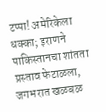टप्पा! अमेरिकेला धक्का; इराणने पाकिस्तानचा शांतता प्रस्ताव फेटाळला, जगभरात खळबळ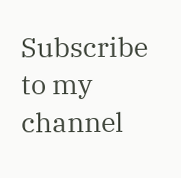Subscribe to my channel